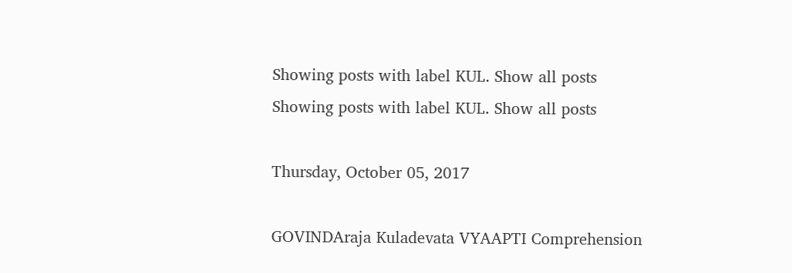Showing posts with label KUL. Show all posts
Showing posts with label KUL. Show all posts

Thursday, October 05, 2017

GOVINDAraja Kuladevata VYAAPTI Comprehension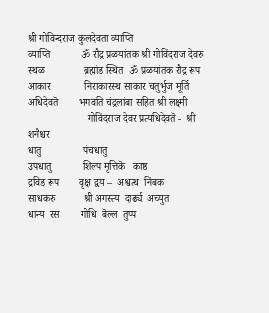श्री गोविन्दराज कुलदेवता व्याप्ति
व्याप्ति            ॐ रौद्र प्रळयांतक श्री गोविंदराज देवरु
स्थळ               ब्रह्मांड स्थित  ॐ प्रळयांतक रौद्र रूप
आकार             निराकारस्थ साकार चतुर्भुज मूर्ति
अधिदेवतॆ        भगवति चंद्रलांबा सहित श्री लक्ष्मी
                       गोविंदराज देवर प्रत्यधिदेवतॆ -  श्री शनैश्चर
धातु                पंचधातु
उपधातु            शिल्प मृत्तिकॆ   काष्ठ
द्रविड रूप        वृक्ष द्वय –  अश्वत्थ  निंबक
साधकरु           श्री अगस्त्य  दार्ढ्य  अच्युत
धान्य  रस        गोधि  बॆल्ल  तुप्प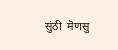सुंठी  मॆणसु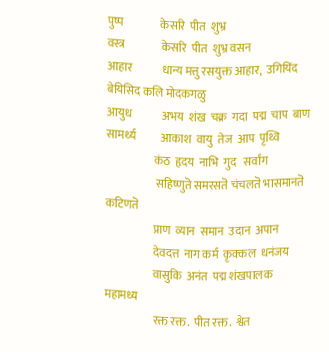पुष्प                केसरि  पीत  शुभ्र
वस्त्र                केसरि  पीत  शुभ्र वसन
आहार             धान्य मत्तु रसयुक्त आहार,  उगियिंद                                                 बेयिसिद कलि मोदकगळु
आयुध             अभय  शंख  चक्र  गदा  पद्म  चाप  बाण
सामर्थ्य           आकाश  वायु  तेज  आप  पृथ्वि
                     कंठ  हृदय  नाभि  गुद   सर्वांग
                      सहिष्णुतॆ समरसतॆ चंचलतॆ भासमानतॆ                                              कटिणतॆ
                     प्राण  व्यान  समान  उदान  अपान
                     देवदत्त  नाग कर्म  कृक्कल  धनंजय
                     वासुकि  अनंत  पद्म शंखपालक                                                      महामध्य
                     रक्त रक्त.  पीत रक्त.  श्वेत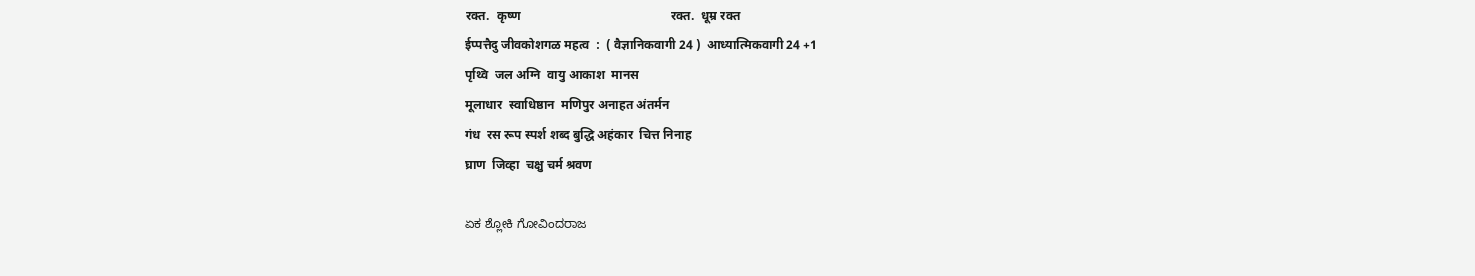रक्त.  कृष्ण                                                रक्त.  धूम्र रक्त
ईप्पत्तैदु जीवकोशगळ महत्व  :  ( वैज्ञानिकवागी 24 )  आध्यात्मिकवागी 24 +1
पृथ्वि  जल अग्नि  वायु आकाश  मानस
मूलाधार  स्वाधिष्ठान  मणिपुर अनाहत अंतर्मन
गंध  रस रूप स्पर्श शब्द बुद्धि अहंकार  चित्त निनाह
घ्राण  जिव्हा  चक्षु चर्म श्रवण

ಏಕ ಶ್ಲೋಕಿ ಗೋವಿಂದರಾಜ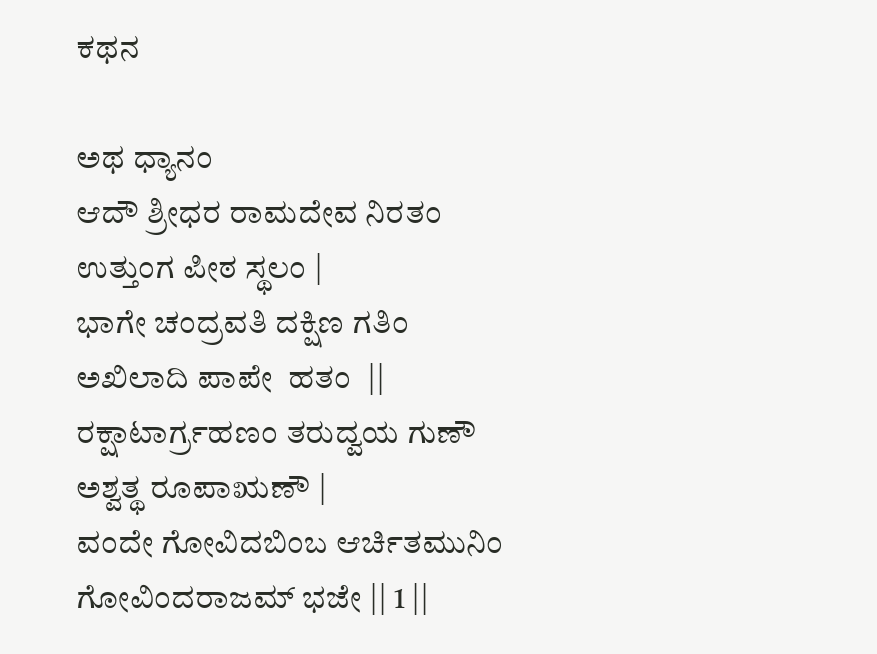ಕಥನ

ಅಥ ಧ್ಯಾನಂ
ಆದೌ ಶ್ರೀಧರ ರಾಮದೇವ ನಿರತಂ ಉತ್ತುಂಗ ಪೀಠ ಸ್ಥಲಂ |
ಭಾಗೇ ಚಂದ್ರವತಿ ದಕ್ಷಿಣ ಗತಿಂ ಅಖಿಲಾದಿ ಪಾಪೇ  ಹತಂ  ||
ರಕ್ಷಾಟಾರ್ಗ್ರಹಣಂ ತರುದ್ವಯ ಗುಣೌ ಅಶ್ವತ್ಥ ರೂಪಾಋಣೌ |
ವಂದೇ ಗೋವಿದಬಿಂಬ ಆರ್ಚಿತಮುನಿಂ ಗೋವಿಂದರಾಜಮ್ ಭಜೇ || 1 ||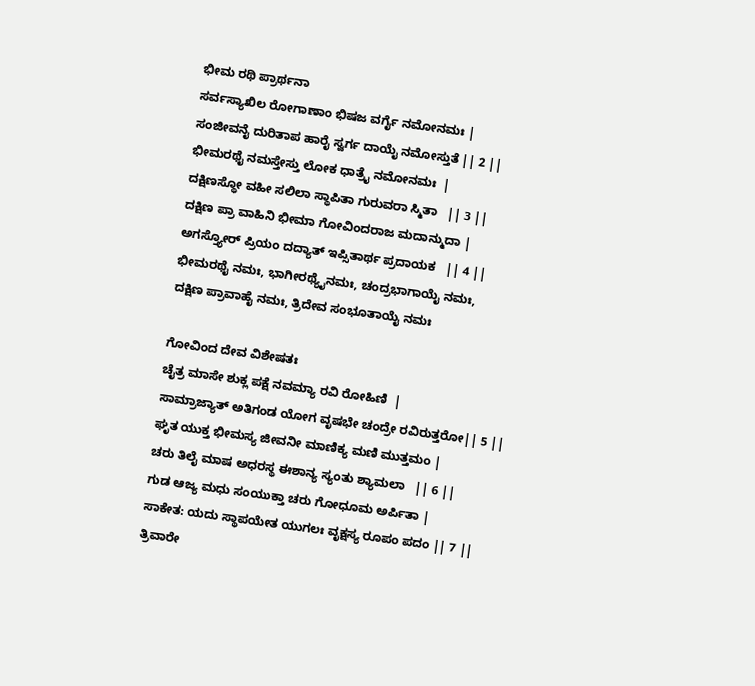ಭೀಮ ರಥಿ ಪ್ರಾರ್ಥನಾ
ಸರ್ವಸ್ಯಾಖಿಲ ರೋಗಾಣಾಂ ಭಿಷಜ ವರ್ಗೈ ನಮೋನಮಃ |
ಸಂಜೀವನೈ ದುರಿತಾಪ ಹಾರೈ ಸ್ವರ್ಗ ದಾಯೈ ನಮೋಸ್ತುತೆ || 2 ||
ಭೀಮರಥೈ ನಮಸ್ತೇಸ್ತು ಲೋಕ ಧಾತ್ರೈ ನಮೋನಮಃ  |
ದಕ್ಷಿಣಸ್ಥೋ ವಹೀ ಸಲಿಲಾ ಸ್ಥಾಪಿತಾ ಗುರುವರಾ ಸ್ಮಿತಾ   || 3 ||
ದಕ್ಷಿಣ ಪ್ರಾ ವಾಹಿನಿ ಭೀಮಾ ಗೋವಿಂದರಾಜ ಮದಾನ್ಮುದಾ |
ಅಗಸ್ತ್ಯೋರ್ ಪ್ರಿಯಂ ದದ್ಯಾತ್ ಇಪ್ಸಿತಾರ್ಥ ಪ್ರದಾಯಕ   || 4 ||
ಭೀಮರಥೈ ನಮಃ, ಭಾಗೀರಥ್ಯೈನಮಃ, ಚಂದ್ರಭಾಗಾಯೈ ನಮಃ,
ದಕ್ಷಿಣ ಪ್ರಾವಾಹೈ ನಮಃ, ತ್ರಿದೇವ ಸಂಭೂತಾಯೈ ನಮಃ

ಗೋವಿಂದ ದೇವ ವಿಶೇಷತಃ
ಚೈತ್ರ ಮಾಸೇ ಶುಕ್ಲ ಪಕ್ಷೆ ನವಮ್ಯಾ ರವಿ ರೋಹಿಣಿ  |
ಸಾಮ್ರಾಜ್ಯಾತ್ ಅತಿಗಂಡ ಯೋಗ ವೃಷಭೇ ಚಂದ್ರೇ ರವಿರುತ್ತರೋ|| 5 ||
ಘೃತ ಯುಕ್ತ ಭೀಮಸ್ಯ ಜೀವನೀ ಮಾಣಿಕ್ಯ ಮಣಿ ಮುತ್ತಮಂ |
ಚರು ತಿಲೈ ಮಾಷ ಅಧರಸ್ಥ ಈಶಾನ್ಯ ಸ್ಯಂತು ಶ್ಯಾಮಲಾ   || 6 ||
ಗುಡ ಆಜ್ಯ ಮಧು ಸಂಯುಕ್ತಾ ಚರು ಗೋಧೂಮ ಅರ್ಪಿತಾ |
ಸಾಕೇತ: ಯದು ಸ್ಥಾಪಯೇತ ಯುಗಲಃ ವೃಕ್ಷಸ್ಯ ರೂಪಂ ಪದಂ || 7 ||
ತ್ರಿವಾರೇ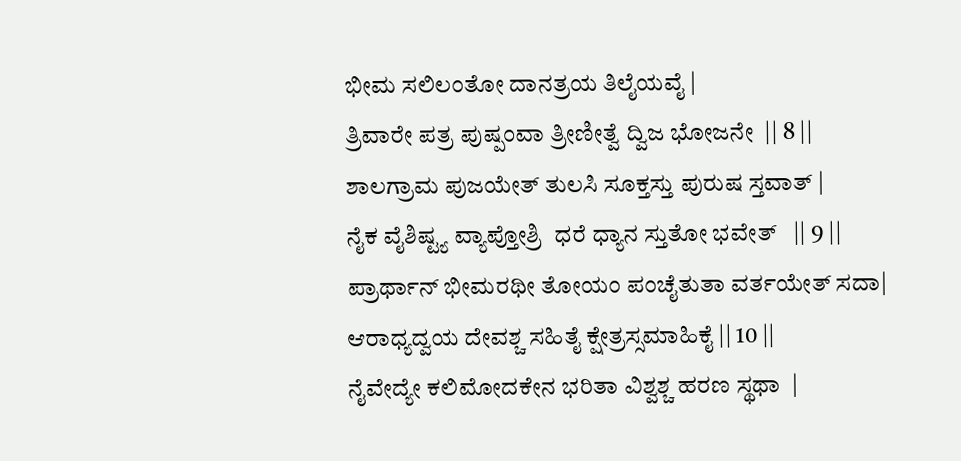ಭೀಮ ಸಲಿಲಂತೋ ದಾನತ್ರಯ ತಿಲೈಯವೈ |
ತ್ರಿವಾರೇ ಪತ್ರ ಪುಷ್ಪಂವಾ ತ್ರೀಣೀತ್ವೆ ದ್ವಿಜ ಭೋಜನೇ  || 8 ||
ಶಾಲಗ್ರಾಮ ಪುಜಯೇತ್ ತುಲಸಿ ಸೂಕ್ತಸ್ತು ಪುರುಷ ಸ್ತವಾತ್ |
ನೈಕ ವೈಶಿಷ್ಟ್ಯ ವ್ಯಾಪ್ತೋಶ್ರಿ  ಧರೆ ಧ್ಯಾನ ಸ್ತುತೋ ಭವೇತ್   || 9 ||
ಪ್ರಾರ್ಥಾನ್ ಭೀಮರಥೀ ತೋಯಂ ಪಂಚೈತುತಾ ವರ್ತಯೇತ್ ಸದಾ|
ಆರಾಧ್ಯದ್ವಯ ದೇವಶ್ಚ ಸಹಿತೈ ಕ್ಷೇತ್ರಸ್ಸಮಾಹಿಕೈ || 10 ||
ನೈವೇದ್ಯೇ ಕಲಿಮೋದಕೇನ ಭರಿತಾ ವಿಶ್ವಶ್ಚ ಹರಣ ಸ್ಥಥಾ  |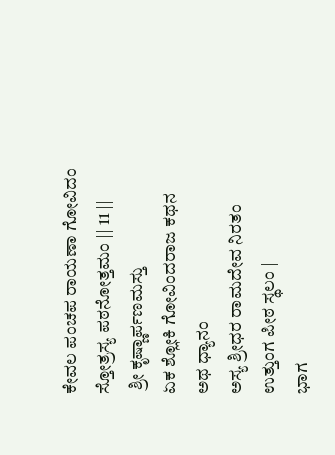ಕೇವಲ ಪಂಚಪ ರಾಯಣಾ ಗೋವಿದಂ ಸ್ತೋತ್ರಸ್ಯ ಪಠನೋತ್ತಮಂ || 11 ||
 ಶ್ರೀ ಕೃಷ್ಣಾರ್ಪಣಮಸ್ತು
ಏಕ ಶ್ಲೋಕಿ ಗೋವಿಂದರಾಜ ಕಥನ
ಅಥ ಧ್ಯಾನಂ
ಅಸ್ಯ ಶ್ರೀಧರ ರಾಮದೇವ ನಿರತಂ ಉತ್ತುಂಗ ಪೀಠ ಸ್ಥಲಂ |
ಭಾಗ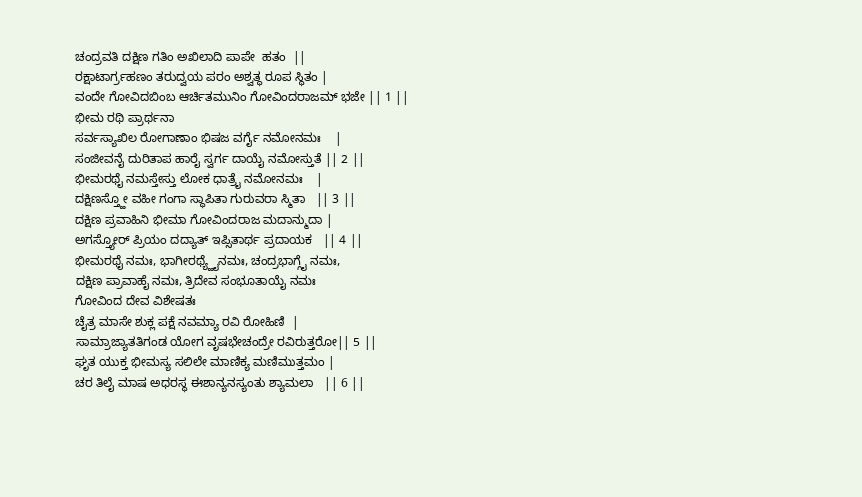ಚಂದ್ರವತಿ ದಕ್ಷಿಣ ಗತಿಂ ಅಖಿಲಾದಿ ಪಾಪೇ  ಹತಂ  ||
ರಕ್ಷಾಟಾರ್ಗ್ರಹಣಂ ತರುದ್ವಯ ಪರಂ ಅಶ್ವತ್ಥ ರೂಪ ಸ್ಥಿತಂ |
ವಂದೇ ಗೋವಿದಬಿಂಬ ಆರ್ಚಿತಮುನಿಂ ಗೋವಿಂದರಾಜಮ್ ಭಜೇ || 1 ||
ಭೀಮ ರಥಿ ಪ್ರಾರ್ಥನಾ
ಸರ್ವಸ್ಯಾಖಿಲ ರೋಗಾಣಾಂ ಭಿಷಜ ವರ್ಗೈ ನಮೋನಮಃ    |
ಸಂಜೀವನೈ ದುರಿತಾಪ ಹಾರೈ ಸ್ವರ್ಗ ದಾಯೈ ನಮೋಸ್ತುತೆ || 2 ||
ಭೀಮರಥೈ ನಮಸ್ತೇಸ್ತು ಲೋಕ ಧಾತ್ರೈ ನಮೋನಮಃ    |
ದಕ್ಷಿಣಸ್ತ್ಹೋ ವಹೀ ಗಂಗಾ ಸ್ಥಾಪಿತಾ ಗುರುವರಾ ಸ್ಮಿತಾ   || 3 ||
ದಕ್ಷಿಣ ಪ್ರವಾಹಿನಿ ಭೀಮಾ ಗೋವಿಂದರಾಜ ಮದಾನ್ಮುದಾ |
ಅಗಸ್ತ್ಯೋರ್ ಪ್ರಿಯಂ ದದ್ಯಾತ್ ಇಪ್ಸಿತಾರ್ಥ ಪ್ರದಾಯಕ   || 4 ||
ಭೀಮರಥೈ ನಮಃ, ಭಾಗೀರಥ್ಯ್ಹೈನಮಃ, ಚಂದ್ರಭಾಗ್ಗೈ ನಮಃ,
ದಕ್ಷಿಣ ಪ್ರಾವಾಹೈ ನಮಃ, ತ್ರಿದೇವ ಸಂಭೂತಾಯೈ ನಮಃ
ಗೋವಿಂದ ದೇವ ವಿಶೇಷತಃ
ಚೈತ್ರ ಮಾಸೇ ಶುಕ್ಲ ಪಕ್ಷೆ ನವಮ್ಯಾ ರವಿ ರೋಹಿಣಿ  |
ಸಾಮ್ರಾಜ್ಯಾತತಿಗಂಡ ಯೋಗ ವೃಷಭೇಚಂದ್ರೇ ರವಿರುತ್ತರೋ|| 5 ||
ಘೃತ ಯುಕ್ತ ಭೀಮಸ್ಯ ಸಲಿಲೇ ಮಾಣಿಕ್ಯ ಮಣಿಮುತ್ತಮಂ |
ಚರ ತಿಲೈ ಮಾಷ ಅಧರಸ್ಥ ಈಶಾನ್ಯನಸ್ಯಂತು ಶ್ಯಾಮಲಾ   || 6 ||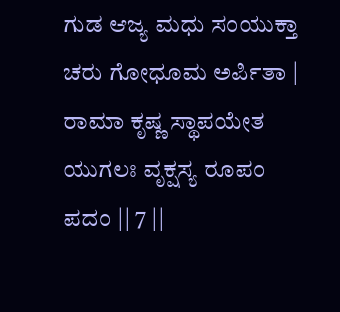ಗುಡ ಆಜ್ಯ ಮಧು ಸಂಯುಕ್ತಾ ಚರು ಗೋಧೂಮ ಅರ್ಪಿತಾ |
ರಾಮಾ ಕೃಷ್ಣ ಸ್ಥಾಪಯೇತ ಯುಗಲಃ ವೃಕ್ಷಸ್ಯ ರೂಪಂ ಪದಂ || 7 ||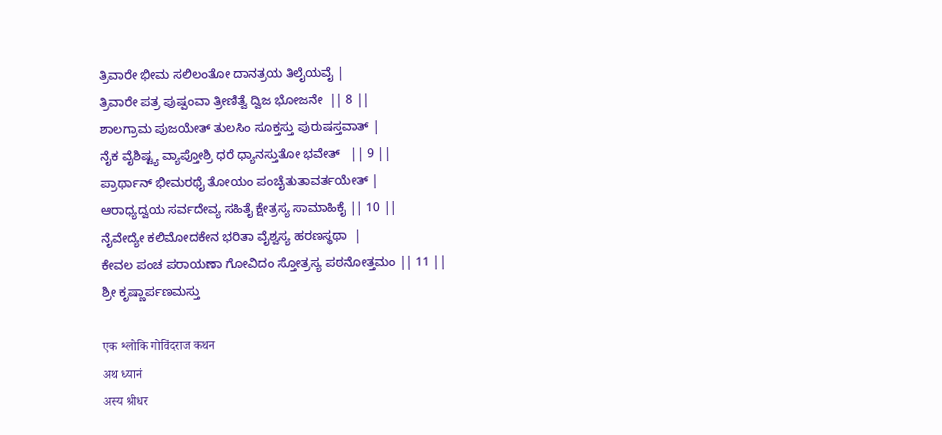ತ್ರಿವಾರೇ ಭೀಮ ಸಲಿಲಂತೋ ದಾನತ್ರಯ ತಿಲೈಯವೈ |
ತ್ರಿವಾರೇ ಪತ್ರ ಪುಷ್ಪಂವಾ ತ್ರೀಣಿತ್ವೆ ದ್ವಿಜ ಭೋಜನೇ  || 8 ||
ಶಾಲಗ್ರಾಮ ಪುಜಯೇತ್ ತುಲಸಿಂ ಸೂಕ್ತಸ್ತು ಪುರುಷಸ್ತವಾತ್ |
ನೈಕ ವೈಶಿಷ್ಟ್ಯ ವ್ಯಾಪ್ತೋಶ್ರಿ ಧರೆ ಧ್ಯಾನಸ್ತುತೋ ಭವೇತ್   || 9 ||
ಪ್ರಾರ್ಥಾನ್ ಭೀಮರಥೈ ತೋಯಂ ಪಂಚೈತುತಾವರ್ತಯೇತ್ |
ಆರಾಧ್ಯದ್ವಯ ಸರ್ವದೇವ್ಯ ಸಹಿತೈ ಕ್ಷೇತ್ರಸ್ಯ ಸಾಮಾಹಿಕೈ || 10 ||
ನೈವೇದ್ಯೇ ಕಲಿಮೋದಕೇನ ಭರಿತಾ ವೈಶ್ವಸ್ಯ ಹರಣಸ್ಥಥಾ  |
ಕೇವಲ ಪಂಚ ಪರಾಯಣಾ ಗೋವಿದಂ ಸ್ತೋತ್ರಸ್ಯ ಪಠನೋತ್ತಮಂ || 11 ||
ಶ್ರೀ ಕೃಷ್ಣಾರ್ಪಣಮಸ್ತು

एक श्लोकि गोविंदराज कथन
अथ ध्यानं
अस्य श्रीधर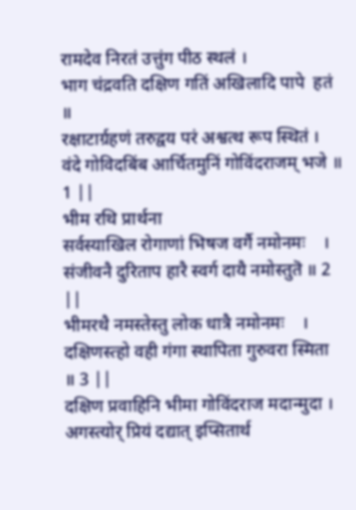रामदेव निरतं उत्तुंग पीठ स्थलं ।
भाग चंद्रवति दक्षिण गतिं अखिलादि पापे  हतं  ॥
रक्षाटार्ग्रहणं तरुद्वय परं अश्वत्थ रूप स्थितं ।
वंदे गोविदबिंब आर्चितमुनिं गोविंदराजम् भजे ॥ 1 ||
भीम रथि प्रार्थना
सर्वस्याखिल रोगाणां भिषज वर्गै नमोनमः    ।
संजीवनै दुरिताप हारै स्वर्ग दायै नमोस्तुतॆ ॥ 2 ||
भीमरथै नमस्तेस्तु लोक धात्रै नमोनमः    ।
दक्षिणस्त्हो वही गंगा स्थापिता गुरुवरा स्मिता   ॥ 3 ||
दक्षिण प्रवाहिनि भीमा गोविंदराज मदान्मुदा ।
अगस्त्योर् प्रियं दद्यात् इप्सितार्थ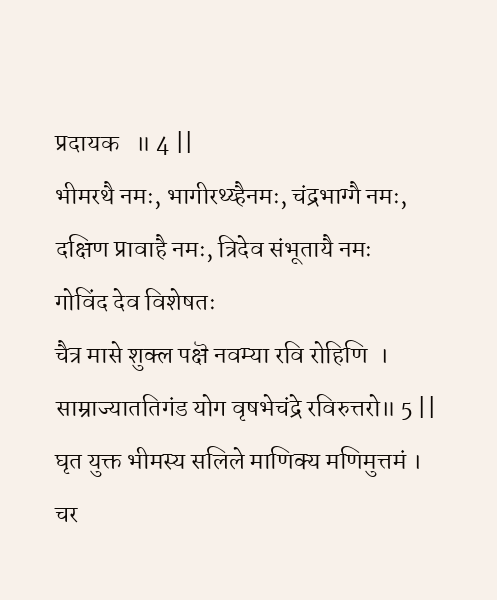प्रदायक   ॥ 4 ||
भीमरथै नमः, भागीरथ्य्हैनमः, चंद्रभाग्गै नमः,
दक्षिण प्रावाहै नमः, त्रिदेव संभूतायै नमः
गोविंद देव विशेषतः
चैत्र मासे शुक्ल पक्षॆ नवम्या रवि रोहिणि  ।
साम्राज्याततिगंड योग वृषभेचंद्रे रविरुत्तरो॥ 5 ||
घृत युक्त भीमस्य सलिले माणिक्य मणिमुत्तमं ।
चर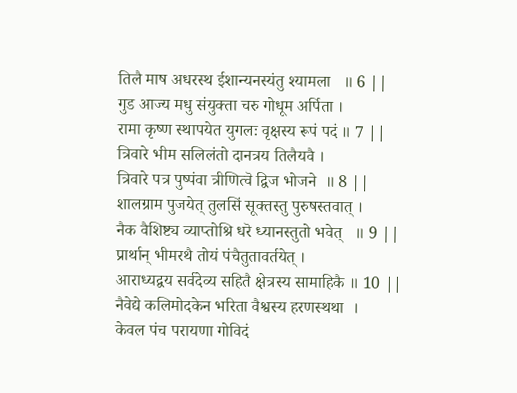तिलै माष अधरस्थ ईशान्यनस्यंतु श्यामला   ॥ 6 ||
गुड आज्य मधु संयुक्ता चरु गोधूम अर्पिता ।
रामा कृष्ण स्थापयेत युगलः वृक्षस्य रूपं पदं ॥ 7 ||
त्रिवारे भीम सलिलंतो दानत्रय तिलैयवै ।
त्रिवारे पत्र पुष्पंवा त्रीणित्वॆ द्विज भोजने  ॥ 8 ||
शालग्राम पुजयेत् तुलसिं सूक्तस्तु पुरुषस्तवात् ।
नैक वैशिष्ट्य व्याप्तोश्रि धरॆ ध्यानस्तुतो भवेत्   ॥ 9 ||
प्रार्थान् भीमरथै तोयं पंचैतुतावर्तयेत् ।
आराध्यद्वय सर्वदेव्य सहितै क्षेत्रस्य सामाहिकै ॥ 10 ||
नैवेद्ये कलिमोदकेन भरिता वैश्वस्य हरणस्थथा  ।
केवल पंच परायणा गोविदं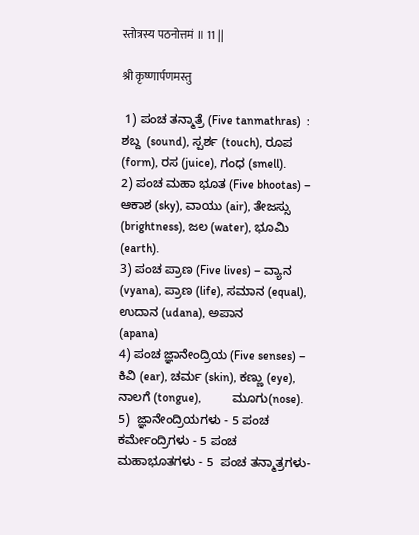स्तोत्रस्य पठनोत्तमं ॥ 11 ||

श्री कृष्णार्पणमस्तु

 1) ಪಂಚ ತನ್ಮಾತ್ರೆ (Five tanmathras)  : ಶಬ್ದ  (sound), ಸ್ಪರ್ಶ (touch), ರೂಪ (form), ರಸ (juice), ಗಂಧ (smell).
2) ಪಂಚ ಮಹಾ ಭೂತ (Five bhootas) – ಆಕಾಶ (sky), ವಾಯು (air), ತೇಜಸ್ಸು (brightness), ಜಲ (water), ಭೂಮಿ (earth).
3) ಪಂಚ ಪ್ರಾಣ (Five lives) – ವ್ಯಾನ (vyana), ಪ್ರಾಣ (life), ಸಮಾನ (equal), ಉದಾನ (udana), ಅಪಾನ           (apana)
4) ಪಂಚ ಜ್ಞಾನೇಂದ್ರಿಯ (Five senses) – ಕಿವಿ (ear), ಚರ್ಮ (skin), ಕಣ್ಣು (eye), ನಾಲಗೆ (tongue),          ಮೂಗು(nose).
5)  ಜ್ಞಾನೇಂದ್ರಿಯಗಳು - 5 ಪಂಚ ಕರ್ಮೇಂದ್ರಿಗಳು - 5 ಪಂಚ ಮಹಾಭೂತಗಳು - 5  ಪಂಚ ತನ್ಮಾತ್ರಗಳು-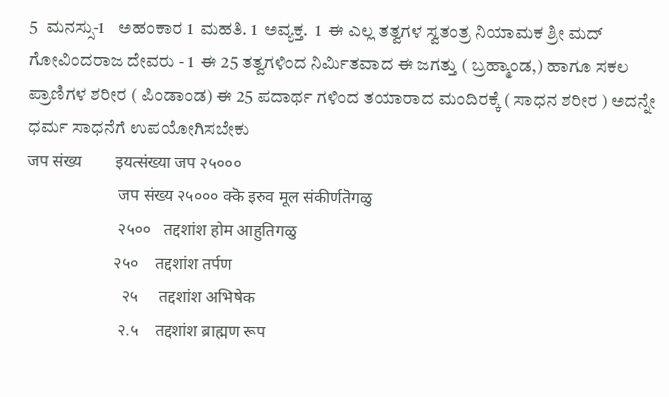5  ಮನಸ್ಸು-1    ಅಹಂಕಾರ 1  ಮಹತಿ. 1  ಅವ್ಯಕ್ತ.  1  ಈ ಎಲ್ಲ ತತ್ವಗಳ ಸ್ವತಂತ್ರ ನಿಯಾಮಕ ಶ್ರೀ ಮದ್ ಗೋವಿಂದರಾಜ ದೇವರು - 1  ಈ 25 ತತ್ವಗಳಿಂದ ನಿರ್ಮಿತವಾದ‌ ಈ ಜಗತ್ತು ( ಬ್ರಹ್ಮಾಂಡ,) ಹಾಗೂ ಸಕಲ ಪ್ರಾಣಿಗಳ‍ ಶರೀರ ( ಪಿಂಡಾಂಡ) ಈ 25 ಪದಾರ್ಥ ಗಳಿಂದ ತಯಾರಾದ ಮಂದಿರಕ್ಕೆ ( ಸಾಧನ ಶರೀರ ) ಅದನ್ನೇ ಧರ್ಮ ಸಾಧನೆಗೆ ಉಪಯೋಗಿಸಬೇಕು
जप संख्य        इयत्संख्या जप २५०००
                      जप संख्य २५००० क्कॆ इरुव मूल संकीर्णतॆगळु
                      २५००   तद्दशांश होम आहुतिगळु
                     २५०    तद्दशांश तर्पण
                       २५     तद्दशांश अभिषेक
                      २.५    तद्दशांश ब्राह्मण रूप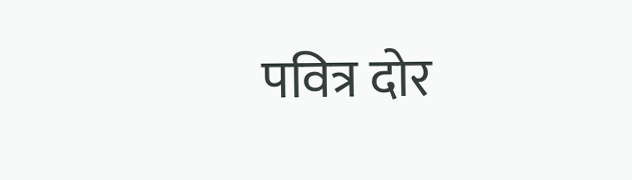पवित्र दोर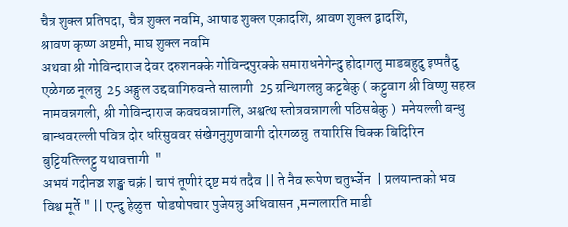चैत्र शुक्ल प्रतिपदा, चैत्र शुक्ल नवमि, आषाढ शुक्ल एकादशि, श्रावण शुक्ल द्वादशि,                 श्रावण कृष्ण अष्टमी, माघ शुक्ल नवमि
अथवा श्री गोविन्दाराज देवर दरुशनक्के गोविन्दपुरक्के समाराधनेगेन्दु होदागलु माडबहुदु इप्पतैदु एळेगळ नूलन्नु  25 अङ्गुल उद्दवागिरुवन्ते सालागी  25 ग्रन्थिगलन्नु कट्टबेकु ( कट्टुवाग श्री विष्णु सहस्र नामवन्नगली, श्री गोविन्दाराज कवचवन्नागलि, अश्वत्थ स्तोत्रवन्नागली पठिसबेकु )  मनेयल्ली बन्धु बान्धवरल्ली पवित्र दोर धरिसुववर संखेगनुगुणवागी दोरगळन्नु  तयारिसि चिक्क बिदिरिन बुट्टियत्ल्लिट्टु यथावत्तागी  "
अभयं गदीनञ्च शङ्ख चक्रं | चापं तूणीरं दृष्ट मयं तदैव || ते नैव रूपेण चतुर्भ्जेन  | प्रलयान्तको भव विश्व मूर्ते " || एन्दु हेळुत्त  षोडषोपचार पुजेयन्नु अधिवासन ,मन्गलारति माडी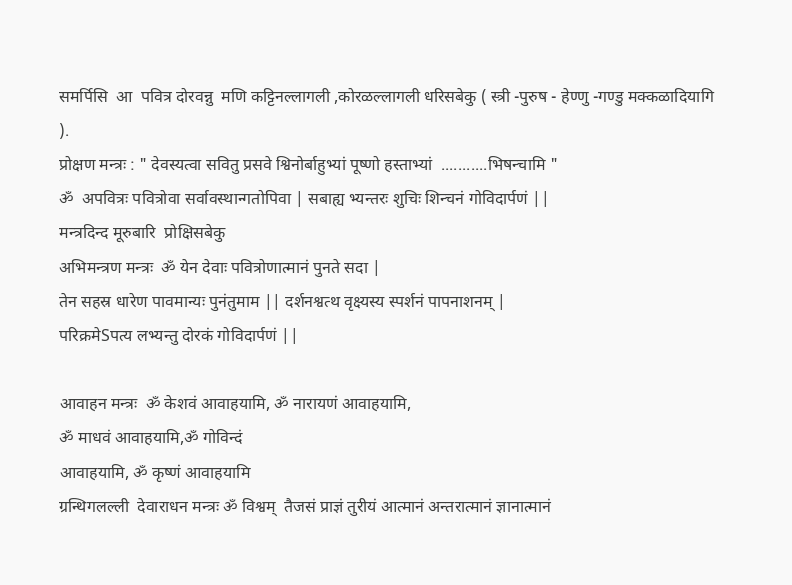समर्पिसि  आ  पवित्र दोरवन्नु  मणि कट्टिनल्लागली ,कोरळल्लागली धरिसबेकु ( स्त्री -पुरुष - हेण्णु -गण्डु मक्कळादियागि ).
प्रोक्षण मन्त्रः : " देवस्यत्वा सवितु प्रसवे श्विनोर्बाहुभ्यां पूष्णो हस्ताभ्यां  ...........भिषन्चामि "
ॐ  अपवित्रः पवित्रोवा सर्वावस्थान्गतोपिवा | सबाह्य भ्यन्तरः शुचिः शिन्चनं गोविदार्पणं ||
मन्त्रदिन्द मूरुबारि  प्रोक्षिसबेकु
अभिमन्त्रण मन्त्रः  ॐ येन देवाः पवित्रोणात्मानं पुनते सदा |
तेन सहस्र धारेण पावमान्यः पुनंतुमाम || दर्शनश्वत्थ वृक्ष्यस्य स्पर्शनं पापनाशनम् |
परिक्रमेSपत्य लभ्यन्तु दोरकं गोविदार्पणं ||

आवाहन मन्त्रः  ॐ केशवं आवाहयामि, ॐ नारायणं आवाहयामि,
ॐ माधवं आवाहयामि,ॐ गोविन्दं
आवाहयामि, ॐ कृष्णं आवाहयामि
ग्रन्थिगलल्ली  देवाराधन मन्त्रः ॐ विश्वम्  तैजसं प्राज्ञं तुरीयं आत्मानं अन्तरात्मानं ज्ञानात्मानं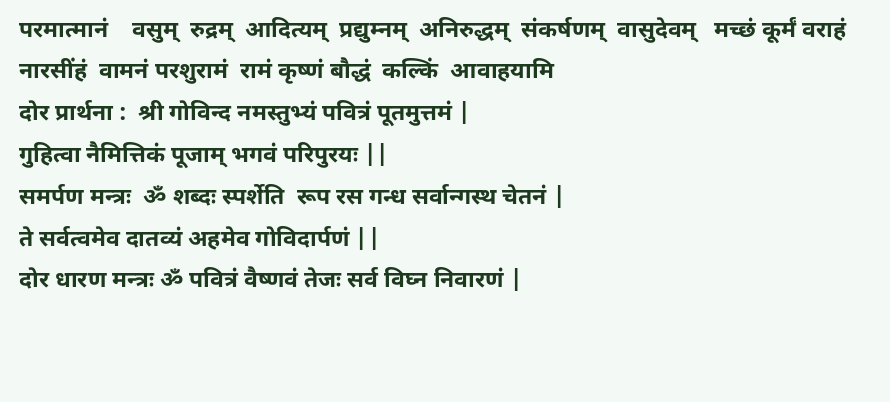परमात्मानं    वसुम्  रुद्रम्  आदित्यम्  प्रद्युम्नम्  अनिरुद्धम्  संकर्षणम्  वासुदेवम्   मच्छं कूर्मं वराहं नारसींहं  वामनं परशुरामं  रामं कृष्णं बौद्धं  कल्किं  आवाहयामि
दोर प्रार्थना :  श्री गोविन्द नमस्तुभ्यं पवित्रं पूतमुत्तमं |
गुहित्वा नैमित्तिकं पूजाम् भगवं परिपुरयः ||
समर्पण मन्त्रः  ॐ शब्दः स्पर्शेति  रूप रस गन्ध सर्वान्गस्थ चेतनं |
ते सर्वत्वमेव दातव्यं अहमेव गोविदार्पणं ||
दोर धारण मन्त्रः ॐ पवित्रं वैष्णवं तेजः सर्व विघ्न निवारणं |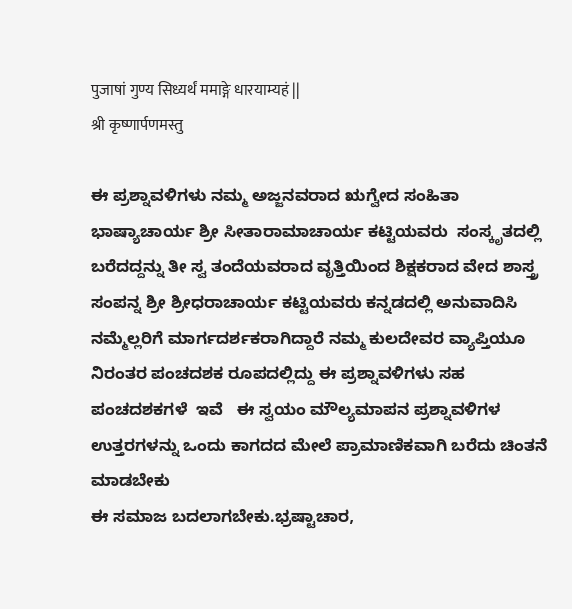पुजाषां गुण्य सिध्यर्थं ममाङ्गे धारयाम्यहं ||
श्री कृष्णार्पणमस्तु

ಈ ಪ್ರಶ್ನಾವಳಿಗಳು ನಮ್ಮ ಅಜ್ಜನವರಾದ ಋಗ್ವೇದ ಸಂಹಿತಾ ಭಾಷ್ಯಾಚಾರ್ಯ ಶ್ರೀ ಸೀತಾರಾಮಾಚಾರ್ಯ ಕಟ್ಟಿಯವರು  ಸಂಸ್ಕೃತದಲ್ಲಿ ಬರೆದದ್ದನ್ನು ತೀ ಸ್ವ ತಂದೆಯವರಾದ ವೃತ್ತಿಯಿಂದ ಶಿಕ್ಷಕರಾದ ವೇದ ಶಾಸ್ತ್ರ ಸಂಪನ್ನ ಶ್ರೀ ಶ್ರೀಧರಾಚಾರ್ಯ ಕಟ್ಟಿಯವರು ಕನ್ನಡದಲ್ಲಿ ಅನುವಾದಿಸಿ ನಮ್ಮೆಲ್ಲರಿಗೆ ಮಾರ್ಗದರ್ಶಕರಾಗಿದ್ದಾರೆ ನಮ್ಮ ಕುಲದೇವರ ವ್ಯಾಪ್ತಿಯೂ ನಿರಂತರ ಪಂಚದಶಕ ರೂಪದಲ್ಲಿದ್ದು ಈ ಪ್ರಶ್ನಾವಳಿಗಳು ಸಹ ಪಂಚದಶಕಗಳೆ  ಇವೆ   ಈ ಸ್ವಯಂ ಮೌಲ್ಯಮಾಪನ ಪ್ರಶ್ನಾವಳಿಗಳ ಉತ್ತರಗಳನ್ನು ಒಂದು ಕಾಗದದ ಮೇಲೆ ಪ್ರಾಮಾಣಿಕವಾಗಿ ಬರೆದು ಚಿಂತನೆ ಮಾಡಬೇಕು
ಈ ಸಮಾಜ ಬದಲಾಗಬೇಕು.ಭ್ರಷ್ಟಾಚಾರ,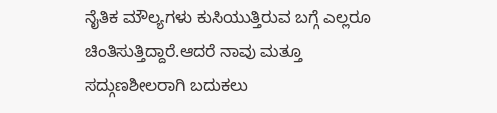ನೈತಿಕ ಮೌಲ್ಯಗಳು ಕುಸಿಯುತ್ತಿರುವ ಬಗ್ಗೆ ಎಲ್ಲರೂ ಚಿಂತಿಸುತ್ತಿದ್ದಾರೆ.ಆದರೆ ನಾವು ಮತ್ತೂ ಸದ್ಗುಣಶೀಲರಾಗಿ ಬದುಕಲು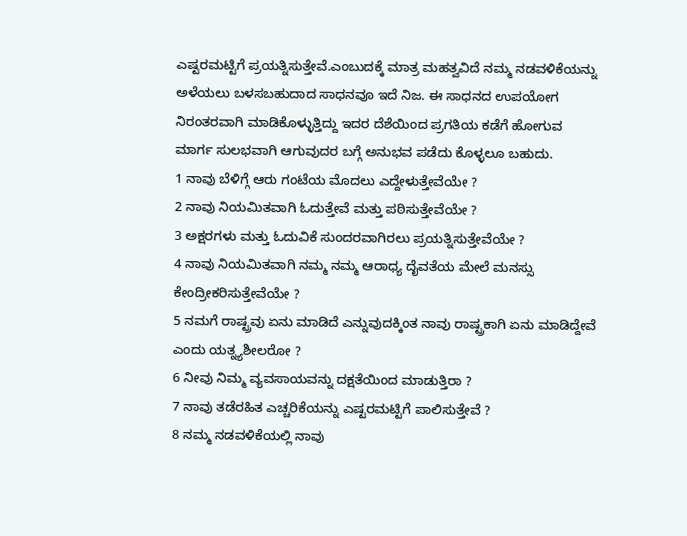ಎಷ್ಟರಮಟ್ಟಿಗೆ ಪ್ರಯತ್ನಿಸುತ್ತೇವೆ.ಎಂಬುದಕ್ಕೆ ಮಾತ್ರ ಮಹತ್ವವಿದೆ ನಮ್ಮ ನಡವಳಿಕೆಯನ್ನು ಅಳೆಯಲು ಬಳಸಬಹುದಾದ ಸಾಧನವೂ ಇದೆ ನಿಜ. ಈ ಸಾಧನದ ಉಪಯೋಗ ನಿರಂತರವಾಗಿ ಮಾಡಿಕೊಳ್ಳುತ್ತಿದ್ದು ಇದರ ದೆಶೆಯಿಂದ ಪ್ರಗತಿಯ ಕಡೆಗೆ ಹೋಗುವ ಮಾರ್ಗ ಸುಲಭವಾಗಿ ಆಗುವುದರ ಬಗ್ಗೆ ಅನುಭವ ಪಡೆದು ಕೊಳ್ಳಲೂ ಬಹುದು.
1 ನಾವು ಬೆಳಿಗ್ಗೆ ಆರು ಗಂಟೆಯ ಮೊದಲು ಎದ್ದೇಳುತ್ತೇವೆಯೇ ?
2 ನಾವು ನಿಯಮಿತವಾಗಿ ಓದುತ್ತೇವೆ ಮತ್ತು ಪಠಿಸುತ್ತೇವೆಯೇ ?
3 ಅಕ್ಷರಗಳು ಮತ್ತು ಓದುವಿಕೆ ಸುಂದರವಾಗಿರಲು ಪ್ರಯತ್ನಿಸುತ್ತೇವೆಯೇ ?
4 ನಾವು ನಿಯಮಿತವಾಗಿ ನಮ್ಮ ನಮ್ಮ ಆರಾಧ್ಯ ದೈವತೆಯ ಮೇಲೆ ಮನಸ್ಸು ಕೇಂದ್ರೀಕರಿಸುತ್ತೇವೆಯೇ ?
5 ನಮಗೆ ರಾಷ್ಟ್ರವು ಏನು ಮಾಡಿದೆ ಎನ್ನುವುದಕ್ಕಿಂತ ನಾವು ರಾಷ್ಟ್ರಕಾಗಿ ಏನು ಮಾಡಿದ್ದೇವೆ ಎಂದು ಯತ್ನ್ಯಶೀಲರೋ ?
6 ನೀವು ನಿಮ್ಮ ವ್ಯವಸಾಯವನ್ನು ದಕ್ಷತೆಯಿಂದ ಮಾಡುತ್ತಿರಾ ?
7 ನಾವು ತಡೆರಹಿತ ಎಚ್ಚರಿಕೆಯನ್ನು ಎಷ್ಟರಮಟ್ಟಿಗೆ ಪಾಲಿಸುತ್ತೇವೆ ?
8 ನಮ್ಮ ನಡವಳಿಕೆಯಲ್ಲಿ ನಾವು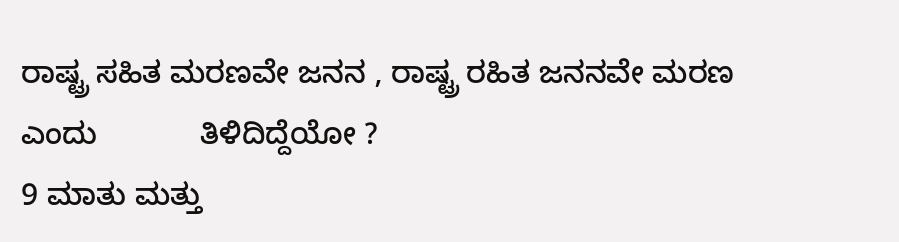ರಾಷ್ಟ್ರ ಸಹಿತ ಮರಣವೇ ಜನನ , ರಾಷ್ಟ್ರ ರಹಿತ ಜನನವೇ ಮರಣ ಎಂದು            ತಿಳಿದಿದ್ದೆಯೋ ?
9 ಮಾತು ಮತ್ತು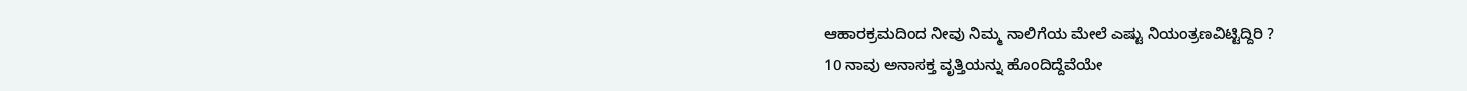ಆಹಾರಕ್ರಮದಿಂದ ನೀವು ನಿಮ್ಮ ನಾಲಿಗೆಯ ಮೇಲೆ ಎಷ್ಟು ನಿಯಂತ್ರಣವಿಟ್ಟಿದ್ದಿರಿ ?
10 ನಾವು ಅನಾಸಕ್ತ ವೃತ್ತಿಯನ್ನು ಹೊಂದಿದ್ದೆವೆಯೇ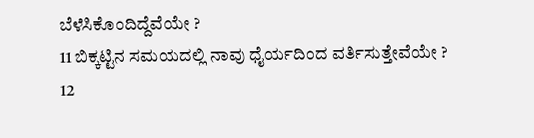ಬೆಳೆಸಿಕೊಂದಿದ್ದೆವೆಯೇ ?
11 ಬಿಕ್ಕಟ್ಟಿನ ಸಮಯದಲ್ಲಿ ನಾವು ಧೈರ್ಯದಿಂದ ವರ್ತಿಸುತ್ತೇವೆಯೇ ?
12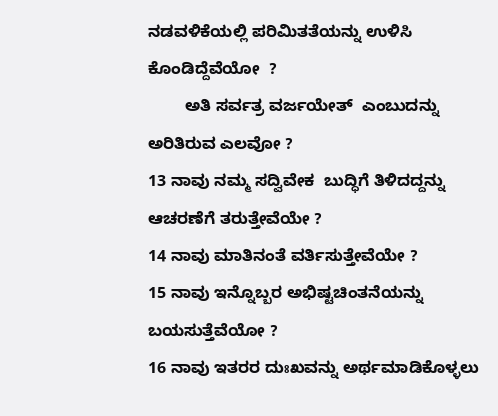ನಡವಳಿಕೆಯಲ್ಲಿ ಪರಿಮಿತತೆಯನ್ನು ಉಳಿಸಿ ಕೊಂಡಿದ್ದೆವೆಯೋ  ?
        ಅತಿ ಸರ್ವತ್ರ ವರ್ಜಯೇತ್  ಎಂಬುದನ್ನು ಅರಿತಿರುವ ಎಲವೋ ?
13 ನಾವು ನಮ್ಮ ಸದ್ವಿವೇಕ  ಬುದ್ಧಿಗೆ ತಿಳಿದದ್ದನ್ನು ಆಚರಣೆಗೆ ತರುತ್ತೇವೆಯೇ ?
14 ನಾವು ಮಾತಿನಂತೆ ವರ್ತಿಸುತ್ತೇವೆಯೇ ?
15 ನಾವು ಇನ್ನೊಬ್ಬರ ಅಭಿಷ್ಟಚಿಂತನೆಯನ್ನು ಬಯಸುತ್ತೆವೆಯೋ ?
16 ನಾವು ಇತರರ ದುಃಖವನ್ನು ಅರ್ಥಮಾಡಿಕೊಳ್ಳಲು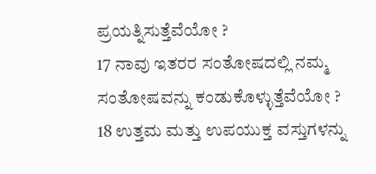ಪ್ರಯತ್ನಿಸುತ್ತೆವೆಯೋ ?
17 ನಾವು ಇತರರ ಸಂತೋಷದಲ್ಲಿ ನಮ್ಮ  ಸಂತೋಷವನ್ನು ಕಂಡುಕೊಳ್ಳುತ್ತೆವೆಯೋ ?
18 ಉತ್ತಮ ಮತ್ತು ಉಪಯುಕ್ತ ವಸ್ತುಗಳನ್ನು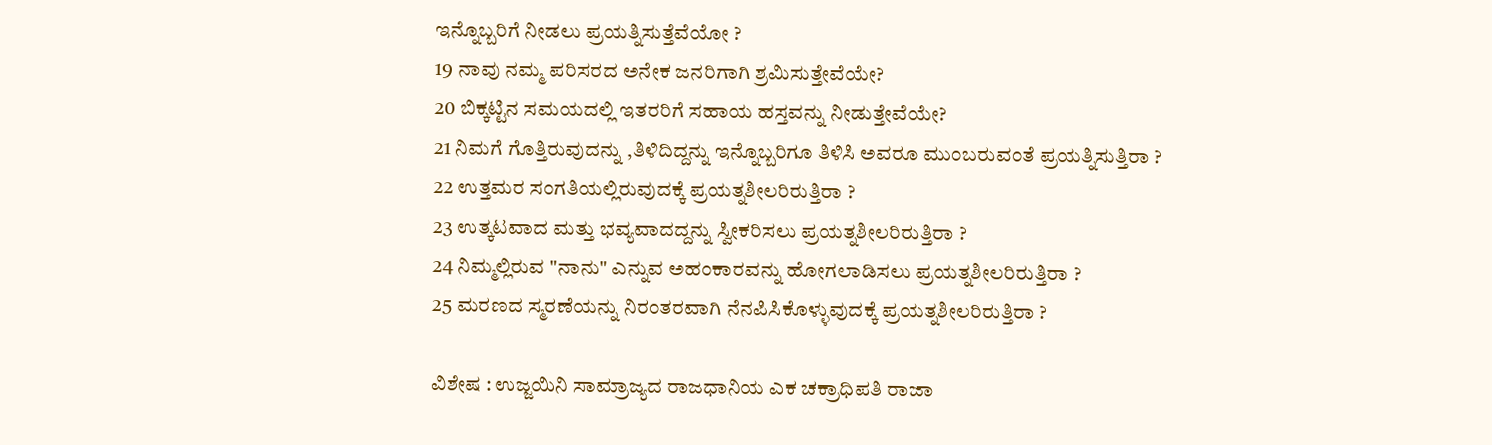ಇನ್ನೊಬ್ಬರಿಗೆ ನೀಡಲು ಪ್ರಯತ್ನಿಸುತ್ತೆವೆಯೋ ?
19 ನಾವು ನಮ್ಮ ಪರಿಸರದ ಅನೇಕ ಜನರಿಗಾಗಿ ಶ್ರಮಿಸುತ್ತೇವೆಯೇ?
20 ಬಿಕ್ಕಟ್ಟಿನ ಸಮಯದಲ್ಲಿ ಇತರರಿಗೆ ಸಹಾಯ ಹಸ್ತವನ್ನು ನೀಡುತ್ತೇವೆಯೇ?
21 ನಿಮಗೆ ಗೊತ್ತಿರುವುದನ್ನು ,ತಿಳಿದಿದ್ದನ್ನು ಇನ್ನೊಬ್ಬರಿಗೂ ತಿಳಿಸಿ ಅವರೂ ಮುಂಬರುವಂತೆ ಪ್ರಯತ್ನಿಸುತ್ತಿರಾ ?
22 ಉತ್ತಮರ ಸಂಗತಿಯಲ್ಲಿರುವುದಕ್ಕೆ ಪ್ರಯತ್ನಶೀಲರಿರುತ್ತಿರಾ ?
23 ಉತ್ಕಟವಾದ ಮತ್ತು ಭವ್ಯವಾದದ್ದನ್ನು ಸ್ವೀಕರಿಸಲು ಪ್ರಯತ್ನಶೀಲರಿರುತ್ತಿರಾ ?
24 ನಿಮ್ಮಲ್ಲಿರುವ "ನಾನು" ಎನ್ನುವ ಅಹಂಕಾರವನ್ನು ಹೋಗಲಾಡಿಸಲು ಪ್ರಯತ್ನಶೀಲರಿರುತ್ತಿರಾ ?
25 ಮರಣದ ಸ್ಮರಣೆಯನ್ನು ನಿರಂತರವಾಗಿ ನೆನಪಿಸಿಕೊಳ್ಳುವುದಕ್ಕೆ ಪ್ರಯತ್ನಶೀಲರಿರುತ್ತಿರಾ ?

ವಿಶೇಷ : ಉಜ್ಜಯಿನಿ ಸಾಮ್ರಾಜ್ಯದ ರಾಜಧಾನಿಯ ಎಕ ಚಕ್ರಾಧಿಪತಿ ರಾಜಾ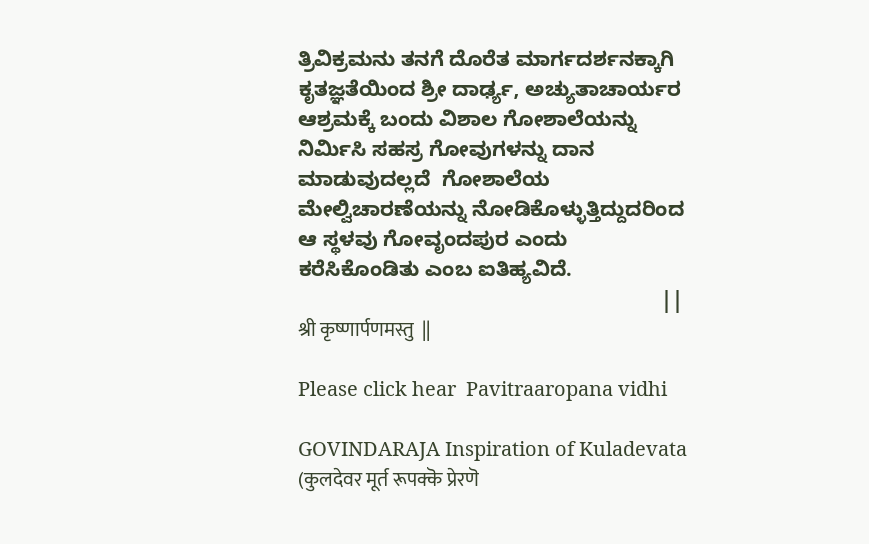ತ್ರಿವಿಕ್ರಮನು ತನಗೆ ದೊರೆತ ಮಾರ್ಗದರ್ಶನಕ್ಕಾಗಿ ಕೃತಜ್ಞತೆಯಿಂದ ಶ್ರೀ ದಾರ್ಢ್ಯ, ಅಚ್ಯುತಾಚಾರ್ಯರ ಆಶ್ರಮಕ್ಕೆ ಬಂದು ವಿಶಾಲ ಗೋಶಾಲೆಯನ್ನು ನಿರ್ಮಿಸಿ ಸಹಸ್ರ ಗೋವುಗಳನ್ನು ದಾನ ಮಾಡುವುದಲ್ಲದೆ  ಗೋಶಾಲೆಯ ಮೇಲ್ವಿಚಾರಣೆಯನ್ನು ನೋಡಿಕೊಳ್ಳುತ್ತಿದ್ದುದರಿಂದ ಆ ಸ್ಥಳವು ಗೋವೃಂದಪುರ ಎಂದು ಕರೆಸಿಕೊಂಡಿತು ಎಂಬ ಐತಿಹ್ಯವಿದೆ.
                                                               ||  श्री कृष्णार्पणमस्तु  ||

Please click hear  Pavitraaropana vidhi

GOVINDARAJA Inspiration of Kuladevata (कुलदेवर मूर्त रूपक्कॆ प्रेरणॆ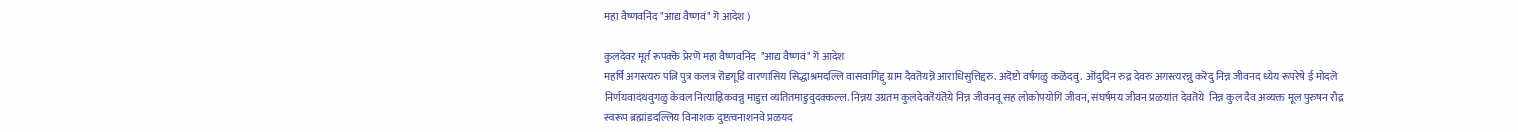महा वैष्णवनिंद "आद्य वैष्णवं" गॆ आदेश )

कुलदेवर मूर्त रूपक्कॆ प्रेरणॆ महा वैष्णवनिंद  "आद्य वैष्णवं" गॆ आदेश
महर्षि अगस्त्यरु पत्नि पुत्र कलत्र रॊडगूडि वारणासिय सिद्धाश्रमदल्लि वासवागिद्दु ग्राम दैवतॆयन्नॆ आराधिसुत्तिद्दरु. अदॆष्टो वर्षगळु कळॆदवु.  ऒंदुदिन रुद्र देवरु अगस्त्यरन्नु करॆदु निन्न जीवनद ध्येय रूपरेषे ई मोदलॆ निर्णयवादंथवुगळु केवल नित्याह्निकवन्नु माडुत्त व्यतितमाडुवुदक्कल्ल. निन्नय उग्रतम कुलदेवतॆयंतॆये निन्न जीवनवू सह लोकोपयोगि जीवन, संघर्षमय जीवन प्रळयांत देवतॆये  निन्न कुल दैव अव्यक्त मूल पुरुषन रौद्र स्वरूप ब्रह्मांडदल्लिय विनाशक दुष्टत्वनाशनवे प्रळयद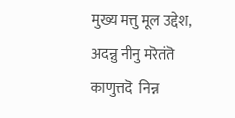मुख्य मत्तु मूल उद्देश, अदन्नु नीनु मरॆतंतॆ काणुत्तदॆ  निन्न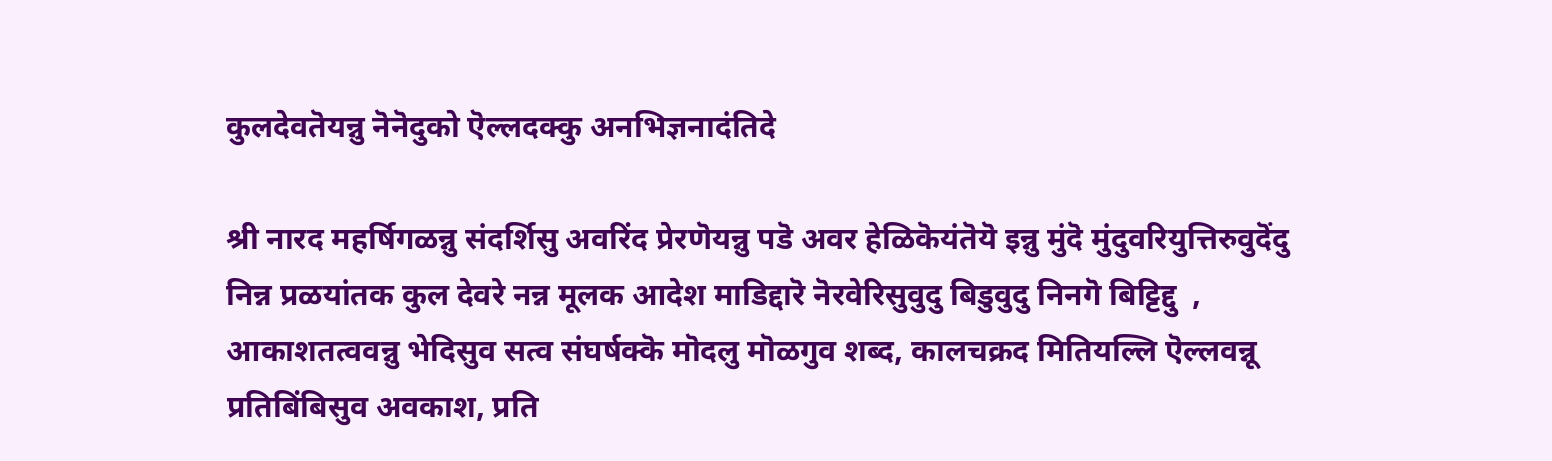कुलदेवतॆयन्नु नॆनॆदुको ऎल्लदक्कु अनभिज्ञनादंतिदे

श्री नारद महर्षिगळन्नु संदर्शिसु अवरिंद प्रेरणॆयन्नु पडॆ अवर हेळिकॆयंतॆयॆ इन्नु मुंदॆ मुंदुवरियुत्तिरुवुदॆंदु निन्न प्रळयांतक कुल देवरे नन्न मूलक आदेश माडिद्दारॆ नॆरवेरिसुवुदु बिडुवुदु निनगॆ बिट्टिद्दु  ,
आकाशतत्ववन्नु भेदिसुव सत्व संघर्षक्कॆ मॊदलु मॊळगुव शब्द, कालचक्रद मितियल्लि ऎल्लवन्नू प्रतिबिंबिसुव अवकाश, प्रति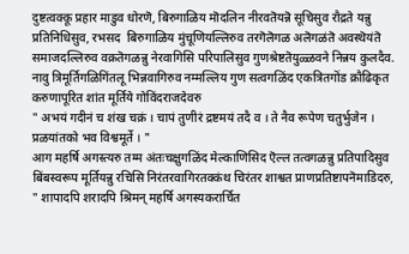दुष्टत्वक्कू प्रहार माडुव धोरणॆ, बिरुगाळिय मॊदलिन नीरवतॆयन्नॆ सूचिसुव रौद्रते यन्नु प्रतिनिधिसुव, रभसद  बिरुगाळिय मुंचूणियल्लिरुव तरगॆलॆगळ अलॆगळंतॆ अवस्थॆयंतॆ समाजदल्लिरुव वक्रतॆगळन्नु नेरवागिसि परिपालिसुव गुणश्रेष्टतॆयुळ्ळवने निन्नय कुलदैव. नावु त्रिमूर्तिगळिगिंतलू भिन्नवागिरुव नम्मल्लिय गुण सत्वगळिंद एकत्रितगॊंड क्रौढिकृत करुणापूरित शांत मूर्तिये गोविंदराजदेवरु
" अभयं गदीनं च शंख चक्रं । चापं तुणीरं द्रष्टमयं तदै व । ते नैव रूपेण चतुर्भुजेन । प्रळयांतको भव विश्वमूर्ते । "
आग महर्षि अगस्त्यरु तम्म अंतःचक्षुगळिंद मेल्काणिसिद ऎल्ल तत्वगळन्नु प्रतिपादिसुव बिंबस्वरूप मूर्तियन्नु रचिसि निरंतरवागिरतक्कंथ चिरंतर शाश्वत प्राणप्रतिष्टापनॆमाडिदरु,
" शापादपि शरादपि श्रिमन् महर्षि अगस्यकरार्चित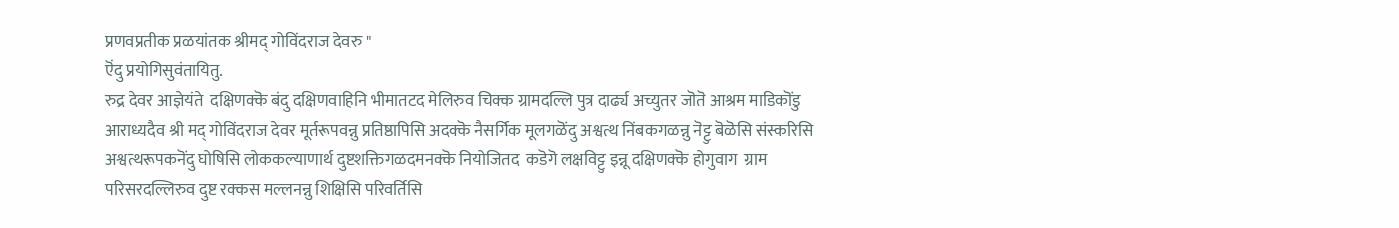प्रणवप्रतीक प्रळयांतक श्रीमद् गोविंदराज देवरु "
ऎंदु प्रयोगिसुवंतायितु.
रुद्र देवर आज्ञेयंते  दक्षिणक्कॆ बंदु दक्षिणवाहिनि भीमातटद मेलिरुव चिक्क ग्रामदल्लि पुत्र दार्ढ्य अच्युतर जॊतॆ आश्रम माडिकॊंडु आराध्यदैव श्री मद् गोविंदराज देवर मूर्तरूपवन्नु प्रतिष्ठापिसि अदक्कॆ नैसर्गिक मूलगळॆंदु अश्वत्थ निंबकगळन्नु नॆट्टु बॆळॆसि संस्करिसि अश्वत्थरूपकनॆंदु घोषिसि लोककल्याणार्थ दुष्टशक्तिगळदमनक्कॆ नियोजितद  कडॆगॆ लक्षविट्टु इन्नू दक्षिणक्कॆ होगुवाग  ग्राम परिसरदल्लिरुव दुष्ट रक्कस मल्लनन्नु शिक्षिसि परिवर्तिसि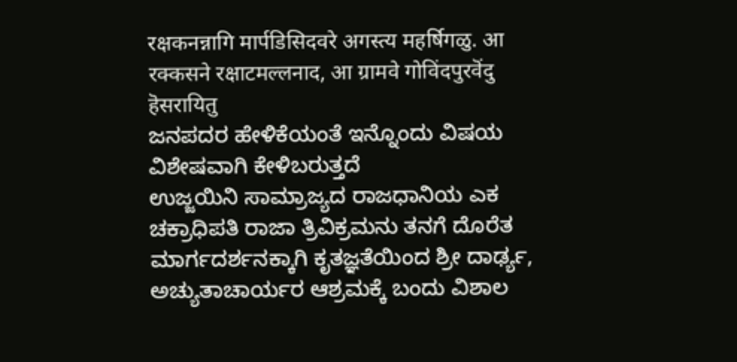रक्षकनन्नागि मार्पडिसिदवरे अगस्त्य महर्षिगळु. आ रक्कसने रक्षाटमल्लनाद, आ ग्रामवे गोविंदपुरवॆंदु हॆसरायितु
ಜನಪದರ ಹೇಳಿಕೆಯಂತೆ ಇನ್ನೊಂದು ವಿಷಯ ವಿಶೇಷವಾಗಿ ಕೇಳಿಬರುತ್ತದೆ
ಉಜ್ಜಯಿನಿ ಸಾಮ್ರಾಜ್ಯದ ರಾಜಧಾನಿಯ ಎಕ ಚಕ್ರಾಧಿಪತಿ ರಾಜಾ ತ್ರಿವಿಕ್ರಮನು ತನಗೆ ದೊರೆತ ಮಾರ್ಗದರ್ಶನಕ್ಕಾಗಿ ಕೃತಜ್ಞತೆಯಿಂದ ಶ್ರೀ ದಾರ್ಢ್ಯ, ಅಚ್ಯುತಾಚಾರ್ಯರ ಆಶ್ರಮಕ್ಕೆ ಬಂದು ವಿಶಾಲ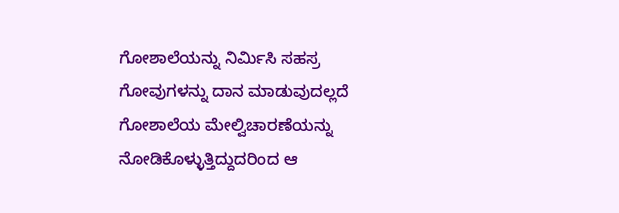ಗೋಶಾಲೆಯನ್ನು ನಿರ್ಮಿಸಿ ಸಹಸ್ರ ಗೋವುಗಳನ್ನು ದಾನ ಮಾಡುವುದಲ್ಲದೆ  ಗೋಶಾಲೆಯ ಮೇಲ್ವಿಚಾರಣೆಯನ್ನು ನೋಡಿಕೊಳ್ಳುತ್ತಿದ್ದುದರಿಂದ ಆ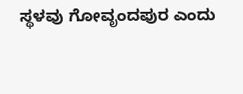ಸ್ಥಳವು ಗೋವೃಂದಪುರ ಎಂದು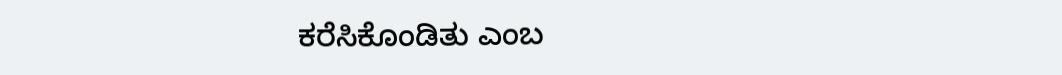ಕರೆಸಿಕೊಂಡಿತು ಎಂಬ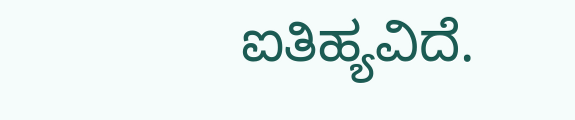ಐತಿಹ್ಯವಿದೆ.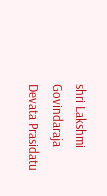shri Lakshmi Govindaraja Devata Prasidatu